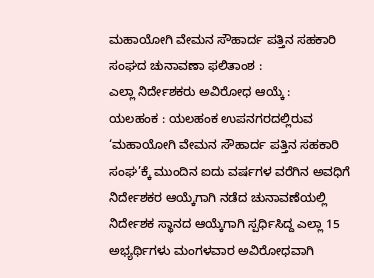ಮಹಾಯೋಗಿ ವೇಮನ ಸೌಹಾರ್ದ ಪತ್ತಿನ ಸಹಕಾರಿ ಸಂಘದ ಚುನಾವಣಾ ಫಲಿತಾಂಶ :
ಎಲ್ಲಾ ನಿರ್ದೇಶಕರು ಅವಿರೋಧ ಆಯ್ಕೆ :
ಯಲಹಂಕ : ಯಲಹಂಕ ಉಪನಗರದಲ್ಲಿರುವ ‘ಮಹಾಯೋಗಿ ವೇಮನ ಸೌಹಾರ್ದ ಪತ್ತಿನ ಸಹಕಾರಿ ಸಂಘ’ಕ್ಕೆ ಮುಂದಿನ ಐದು ವರ್ಷಗಳ ವರೆಗಿನ ಅವಧಿಗೆ ನಿರ್ದೇಶಕರ ಆಯ್ಕೆಗಾಗಿ ನಡೆದ ಚುನಾವಣೆಯಲ್ಲಿ ನಿರ್ದೇಶಕ ಸ್ಥಾನದ ಆಯ್ಕೆಗಾಗಿ ಸ್ಪರ್ಧಿಸಿದ್ದ ಎಲ್ಲಾ 15 ಅಭ್ಯರ್ಥಿಗಳು ಮಂಗಳವಾರ ಅವಿರೋಧವಾಗಿ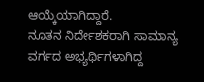ಆಯ್ಕೆಯಾಗಿದ್ದಾರೆ.
ನೂತನ ನಿರ್ದೇಶಕರಾಗಿ ಸಾಮಾನ್ಯ ವರ್ಗದ ಅಭ್ಯರ್ಥಿಗಳಾಗಿದ್ದ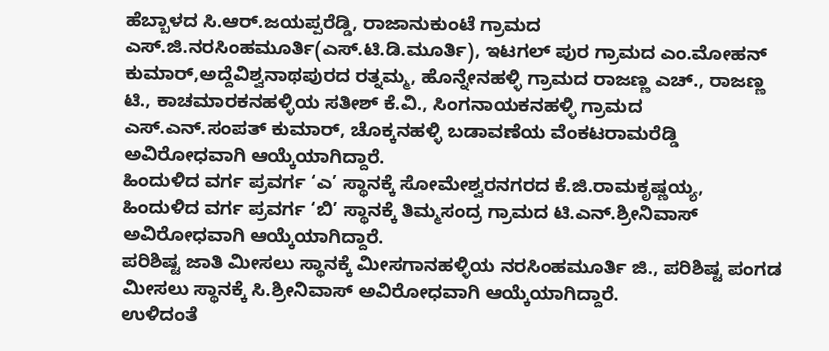ಹೆಬ್ಬಾಳದ ಸಿ.ಆರ್.ಜಯಪ್ಪರೆಡ್ಡಿ, ರಾಜಾನುಕುಂಟೆ ಗ್ರಾಮದ ಎಸ್.ಜಿ.ನರಸಿಂಹಮೂರ್ತಿ(ಎಸ್.ಟಿ.ಡಿ.ಮೂರ್ತಿ), ಇಟಗಲ್ ಪುರ ಗ್ರಾಮದ ಎಂ.ಮೋಹನ್ ಕುಮಾರ್,ಅದ್ದೆವಿಶ್ವನಾಥಪುರದ ರತ್ನಮ್ಮ, ಹೊನ್ನೇನಹಳ್ಳಿ ಗ್ರಾಮದ ರಾಜಣ್ಣ ಎಚ್., ರಾಜಣ್ಣ ಟಿ., ಕಾಚಮಾರಕನಹಳ್ಳಿಯ ಸತೀಶ್ ಕೆ.ವಿ., ಸಿಂಗನಾಯಕನಹಳ್ಳಿ ಗ್ರಾಮದ ಎಸ್.ಎನ್.ಸಂಪತ್ ಕುಮಾರ್, ಚೊಕ್ಕನಹಳ್ಳಿ ಬಡಾವಣೆಯ ವೆಂಕಟರಾಮರೆಡ್ಡಿ ಅವಿರೋಧವಾಗಿ ಆಯ್ಕೆಯಾಗಿದ್ದಾರೆ.
ಹಿಂದುಳಿದ ವರ್ಗ ಪ್ರವರ್ಗ ‘ಎ’ ಸ್ಥಾನಕ್ಕೆ ಸೋಮೇಶ್ವರನಗರದ ಕೆ.ಜಿ.ರಾಮಕೃಷ್ಣಯ್ಯ, ಹಿಂದುಳಿದ ವರ್ಗ ಪ್ರವರ್ಗ ‘ಬಿ’ ಸ್ಥಾನಕ್ಕೆ ತಿಮ್ಮಸಂದ್ರ ಗ್ರಾಮದ ಟಿ.ಎನ್.ಶ್ರೀನಿವಾಸ್ ಅವಿರೋಧವಾಗಿ ಆಯ್ಕೆಯಾಗಿದ್ದಾರೆ.
ಪರಿಶಿಷ್ಟ ಜಾತಿ ಮೀಸಲು ಸ್ಥಾನಕ್ಕೆ ಮೀಸಗಾನಹಳ್ಳಿಯ ನರಸಿಂಹಮೂರ್ತಿ ಜಿ., ಪರಿಶಿಷ್ಟ ಪಂಗಡ ಮೀಸಲು ಸ್ಥಾನಕ್ಕೆ ಸಿ.ಶ್ರೀನಿವಾಸ್ ಅವಿರೋಧವಾಗಿ ಆಯ್ಕೆಯಾಗಿದ್ದಾರೆ.
ಉಳಿದಂತೆ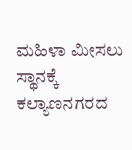ಮಹಿಳಾ ಮೀಸಲು ಸ್ಥಾನಕ್ಕೆ ಕಲ್ಯಾಣನಗರದ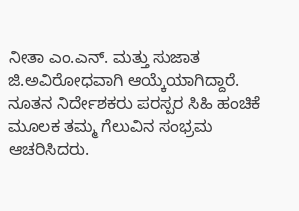ನೀತಾ ಎಂ.ಎನ್. ಮತ್ತು ಸುಜಾತ ಜಿ.ಅವಿರೋಧವಾಗಿ ಆಯ್ಕೆಯಾಗಿದ್ದಾರೆ.
ನೂತನ ನಿರ್ದೇಶಕರು ಪರಸ್ಪರ ಸಿಹಿ ಹಂಚಿಕೆ ಮೂಲಕ ತಮ್ಮ ಗೆಲುವಿನ ಸಂಭ್ರಮ ಆಚರಿಸಿದರು.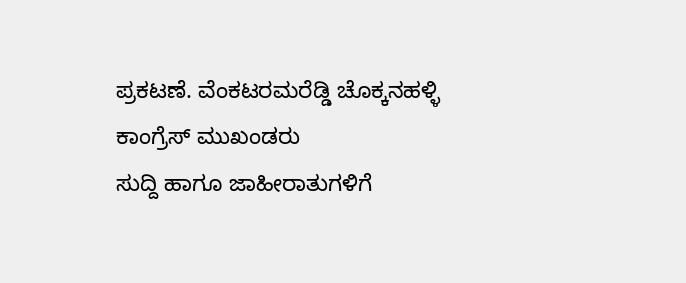ಪ್ರಕಟಣೆ. ವೆಂಕಟರಮರೆಡ್ಡಿ ಚೊಕ್ಕನಹಳ್ಳಿ ಕಾಂಗ್ರೆಸ್ ಮುಖಂಡರು
ಸುದ್ದಿ ಹಾಗೂ ಜಾಹೀರಾತುಗಳಿಗೆ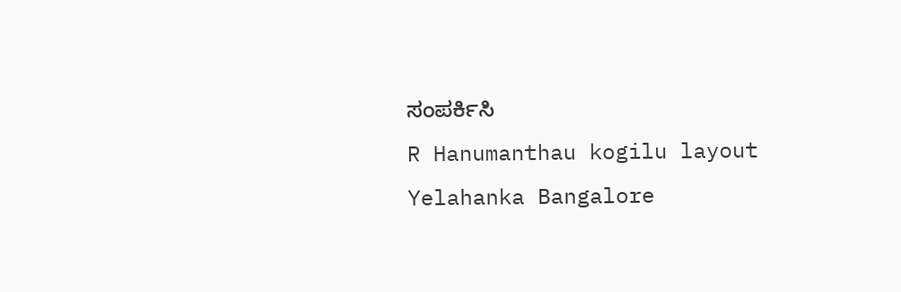ಸಂಪರ್ಕಿಸಿ
R Hanumanthau kogilu layout
Yelahanka Bangalore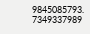9845085793. 7349337989